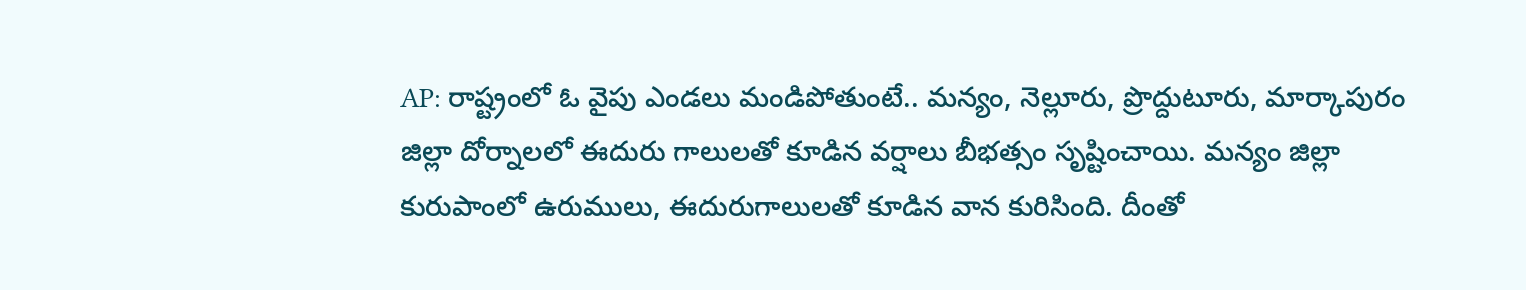AP: రాష్ట్రంలో ఓ వైపు ఎండలు మండిపోతుంటే.. మన్యం, నెల్లూరు, ప్రొద్దుటూరు, మార్కాపురం జిల్లా దోర్నాలలో ఈదురు గాలులతో కూడిన వర్షాలు బీభత్సం సృష్టించాయి. మన్యం జిల్లా కురుపాంలో ఉరుములు, ఈదురుగాలులతో కూడిన వాన కురిసింది. దీంతో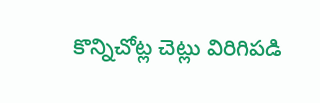కొన్నిచోట్ల చెట్లు విరిగిపడి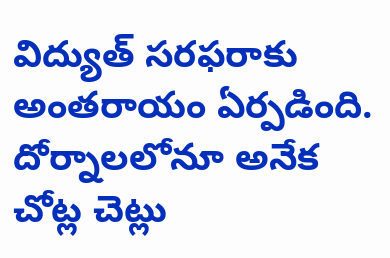విద్యుత్ సరఫరాకు అంతరాయం ఏర్పడింది. దోర్నాలలోనూ అనేక చోట్ల చెట్లు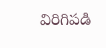విరిగిపడి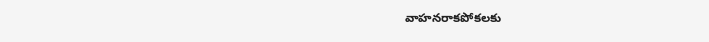వాహనరాకపోకలకు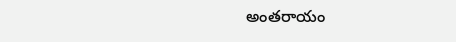అంతరాయం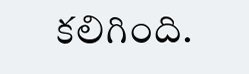కలిగింది.